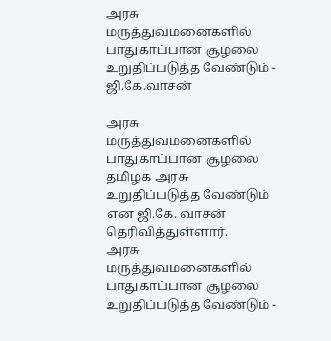அரசு மருத்துவமனைகளில் பாதுகாப்பான சூழலை உறுதிப்படுத்த வேண்டும் - ஜி.கே.வாசன்

அரசு மருத்துவமனைகளில் பாதுகாப்பான சூழலை தமிழக அரசு உறுதிப்படுத்த வேண்டும் என ஜி.கே. வாசன் தெரிவித்துள்ளார்.
அரசு மருத்துவமனைகளில் பாதுகாப்பான சூழலை உறுதிப்படுத்த வேண்டும் -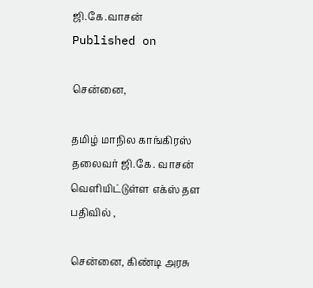ஜி.கே.வாசன்
Published on

சென்னை,

தமிழ் மாநில காங்கிரஸ் தலைவர் ஜி.கே. வாசன் வெளியிட்டுள்ள எக்ஸ் தள பதிவில் ,

சென்னை, கிண்டி அரசு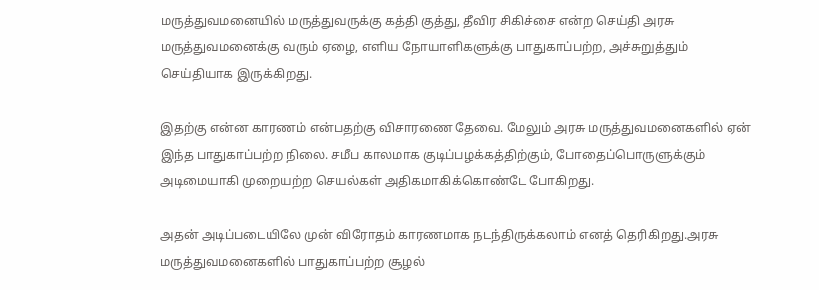மருத்துவமனையில் மருத்துவருக்கு கத்தி குத்து, தீவிர சிகிச்சை என்ற செய்தி அரசு மருத்துவமனைக்கு வரும் ஏழை, எளிய நோயாளிகளுக்கு பாதுகாப்பற்ற, அச்சுறுத்தும் செய்தியாக இருக்கிறது.

இதற்கு என்ன காரணம் என்பதற்கு விசாரணை தேவை. மேலும் அரசு மருத்துவமனைகளில் ஏன் இந்த பாதுகாப்பற்ற நிலை. சமீப காலமாக குடிப்பழக்கத்திற்கும், போதைப்பொருளுக்கும் அடிமையாகி முறையற்ற செயல்கள் அதிகமாகிக்கொண்டே போகிறது.

அதன் அடிப்படையிலே முன் விரோதம் காரணமாக நடந்திருக்கலாம் எனத் தெரிகிறது.அரசு மருத்துவமனைகளில் பாதுகாப்பற்ற சூழல்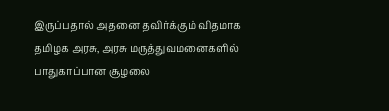இருப்பதால் அதனை தவிர்க்கும் விதமாக தமிழக அரசு, அரசு மருத்துவமனைகளில் பாதுகாப்பான சூழலை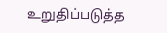உறுதிப்படுத்த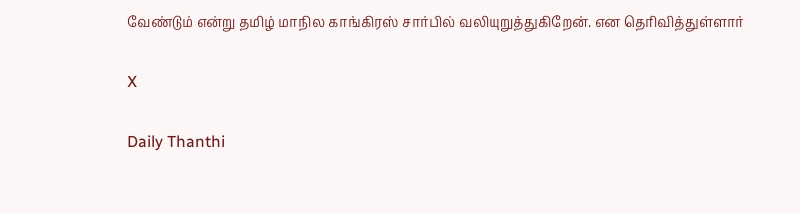வேண்டும் என்று தமிழ் மாநில காங்கிரஸ் சார்பில் வலியுறுத்துகிறேன். என தெரிவித்துள்ளார்

X

Daily Thanthi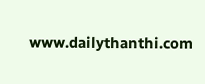www.dailythanthi.com